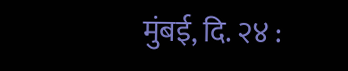मुंबई, दि. २४ :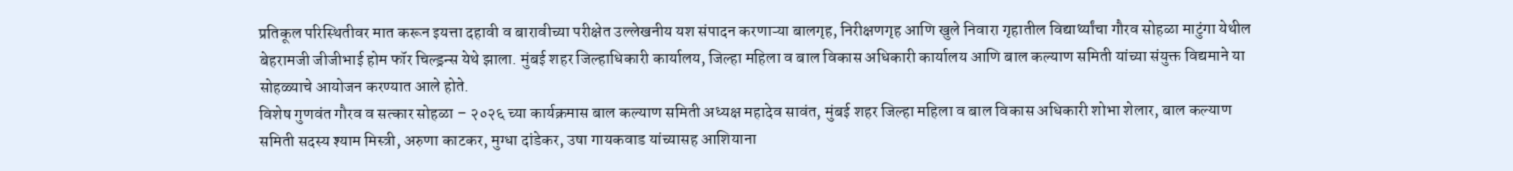प्रतिकूल परिस्थितीवर मात करून इयत्ता दहावी व बारावीच्या परीक्षेत उल्लेखनीय यश संपादन करणाऱ्या बालगृह, निरीक्षणगृह आणि खुले निवारा गृहातील विद्यार्थ्यांचा गौरव सोहळा माटुंगा येथील बेहरामजी जीजीभाई होम फॉर चिल्ड्रन्स येथे झाला. मुंबई शहर जिल्हाधिकारी कार्यालय, जिल्हा महिला व बाल विकास अधिकारी कार्यालय आणि बाल कल्याण समिती यांच्या संयुक्त विद्यमाने या सोहळ्याचे आयोजन करण्यात आले होते.
विशेष गुणवंत गौरव व सत्कार सोहळा – २०२६ च्या कार्यक्रमास बाल कल्याण समिती अध्यक्ष महादेव सावंत, मुंबई शहर जिल्हा महिला व बाल विकास अधिकारी शोभा शेलार, बाल कल्याण समिती सदस्य श्याम मिस्त्री, अरुणा काटकर, मुग्धा दांडेकर, उषा गायकवाड यांच्यासह आशियाना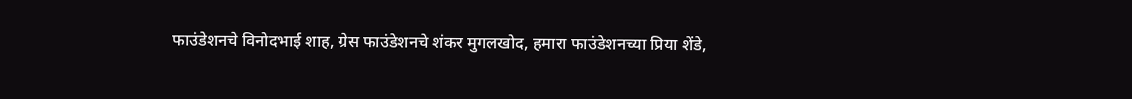फाउंडेशनचे विनोदभाई शाह, ग्रेस फाउंडेशनचे शंकर मुगलखोद, हमारा फाउंडेशनच्या प्रिया शेंडे,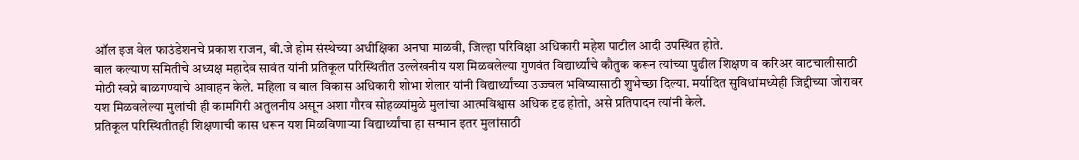ऑल इज वेल फाउंडेशनचे प्रकाश राजन, बी.जे होम संस्थेच्या अधीक्षिका अनघा माळवी, जिल्हा परिविक्षा अधिकारी महेश पाटील आदी उपस्थित होते.
बाल कल्याण समितीचे अध्यक्ष महादेव सावंत यांनी प्रतिकूल परिस्थितीत उल्लेखनीय यश मिळवलेल्या गुणवंत विद्यार्थ्यांचे कौतुक करून त्यांच्या पुढील शिक्षण व करिअर वाटचालीसाठी मोठी स्वप्ने बाळगण्याचे आवाहन केले. महिला व बाल विकास अधिकारी शोभा शेलार यांनी विद्यार्थ्यांच्या उज्ज्वल भविष्यासाठी शुभेच्छा दिल्या. मर्यादित सुविधांमध्येही जिद्दीच्या जोरावर यश मिळवलेल्या मुलांची ही कामगिरी अतुलनीय असून अशा गौरव सोहळ्यांमुळे मुलांचा आत्मविश्वास अधिक दृढ होतो, असे प्रतिपादन त्यांनी केले.
प्रतिकूल परिस्थितीतही शिक्षणाची कास धरून यश मिळविणाऱ्या विद्यार्थ्यांचा हा सन्मान इतर मुलांसाठी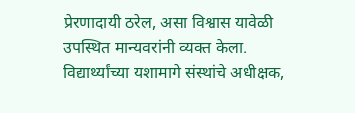प्रेरणादायी ठरेल, असा विश्वास यावेळी उपस्थित मान्यवरांनी व्यक्त केला. विद्यार्थ्यांच्या यशामागे संस्थांचे अधीक्षक,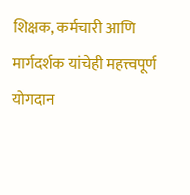शिक्षक, कर्मचारी आणि मार्गदर्शक यांचेही महत्त्वपूर्ण योगदान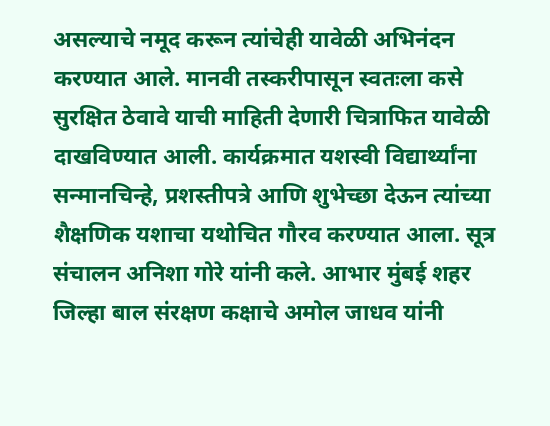असल्याचे नमूद करून त्यांचेही यावेळी अभिनंदन करण्यात आले. मानवी तस्करीपासून स्वतःला कसे सुरक्षित ठेवावे याची माहिती देणारी चित्राफित यावेळी दाखविण्यात आली. कार्यक्रमात यशस्वी विद्यार्थ्यांना सन्मानचिन्हे, प्रशस्तीपत्रे आणि शुभेच्छा देऊन त्यांच्या शैक्षणिक यशाचा यथोचित गौरव करण्यात आला. सूत्र संचालन अनिशा गोरे यांनी कले. आभार मुंबई शहर जिल्हा बाल संरक्षण कक्षाचे अमोल जाधव यांनी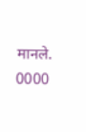मानले.
0000